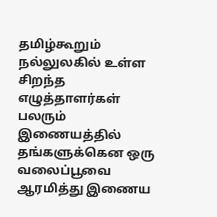தமிழ்கூறும் நல்லுலகில் உள்ள சிறந்த எழுத்தாளர்கள் பலரும் இணையத்தில் தங்களுக்கென ஒரு வலைப்பூவை ஆரமித்து இணைய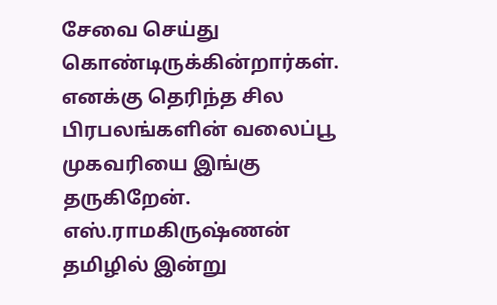சேவை செய்து கொண்டிருக்கின்றார்கள். எனக்கு தெரிந்த சில பிரபலங்களின் வலைப்பூ முகவரியை இங்கு தருகிறேன்.
எஸ்.ராமகிருஷ்ணன்
தமிழில் இன்று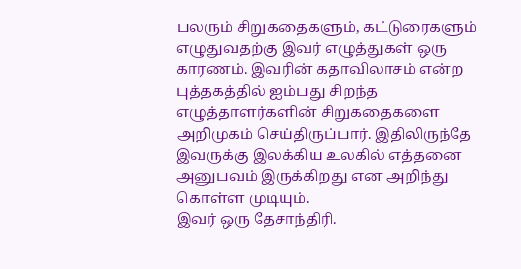பலரும் சிறுகதைகளும், கட்டுரைகளும் எழுதுவதற்கு இவர் எழுத்துகள் ஒரு காரணம். இவரின் கதாவிலாசம் என்ற புத்தகத்தில் ஐம்பது சிறந்த எழுத்தாளர்களின் சிறுகதைகளை அறிமுகம் செய்திருப்பார். இதிலிருந்தே இவருக்கு இலக்கிய உலகில் எத்தனை அனுபவம் இருக்கிறது என அறிந்து கொள்ள முடியும்.
இவர் ஒரு தேசாந்திரி.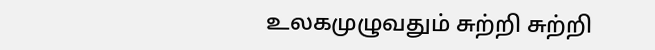உலகமுழுவதும் சுற்றி சுற்றி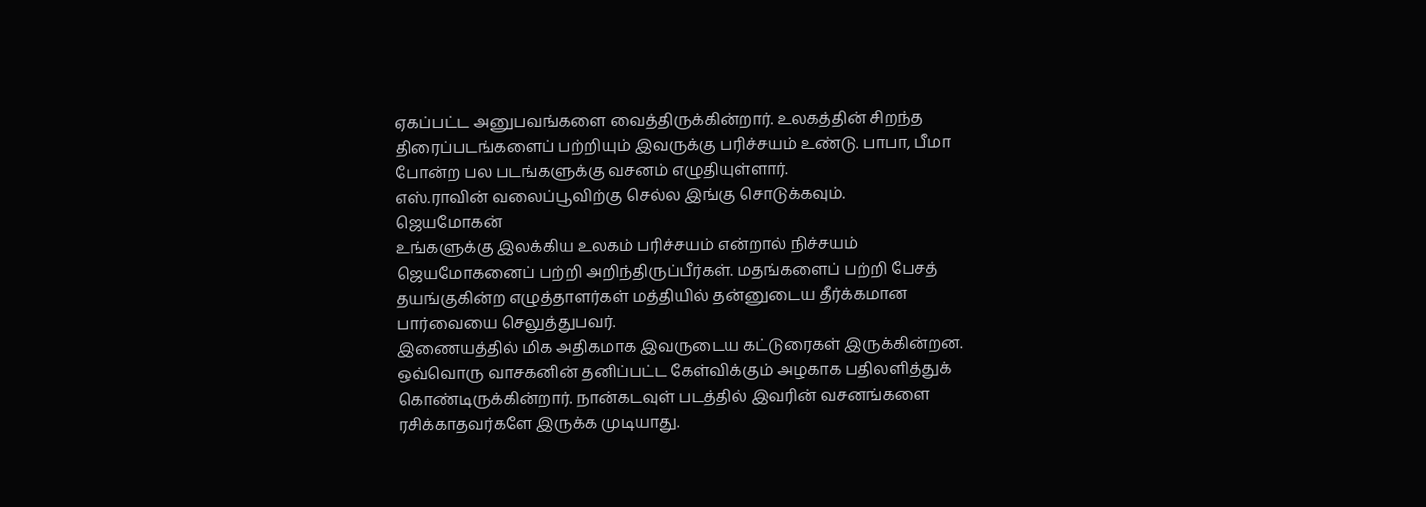ஏகப்பட்ட அனுபவங்களை வைத்திருக்கின்றார். உலகத்தின் சிறந்த திரைப்படங்களைப் பற்றியும் இவருக்கு பரிச்சயம் உண்டு. பாபா, பீமா போன்ற பல படங்களுக்கு வசனம் எழுதியுள்ளார்.
எஸ்.ராவின் வலைப்பூவிற்கு செல்ல இங்கு சொடுக்கவும்.
ஜெயமோகன்
உங்களுக்கு இலக்கிய உலகம் பரிச்சயம் என்றால் நிச்சயம் ஜெயமோகனைப் பற்றி அறிந்திருப்பீர்கள். மதங்களைப் பற்றி பேசத் தயங்குகின்ற எழுத்தாளர்கள் மத்தியில் தன்னுடைய தீர்க்கமான பார்வையை செலுத்துபவர்.
இணையத்தில் மிக அதிகமாக இவருடைய கட்டுரைகள் இருக்கின்றன. ஒவ்வொரு வாசகனின் தனிப்பட்ட கேள்விக்கும் அழகாக பதிலளித்துக் கொண்டிருக்கின்றார். நான்கடவுள் படத்தில் இவரின் வசனங்களை ரசிக்காதவர்களே இருக்க முடியாது.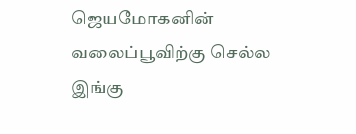ஜெயமோகனின் வலைப்பூவிற்கு செல்ல இங்கு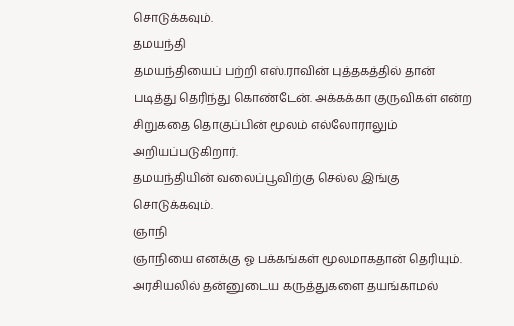சொடுக்கவும்.
தமயந்தி
தமயந்தியைப் பற்றி எஸ்.ராவின் புத்தகத்தில் தான் படித்து தெரிந்து கொண்டேன். அக்கக்கா குருவிகள் என்ற சிறுகதை தொகுப்பின் மூலம் எல்லோராலும் அறியப்படுகிறார்.
தமயந்தியின் வலைப்பூவிற்கு செல்ல இங்கு சொடுக்கவும்.
ஞாநி
ஞாநியை எனக்கு ஓ பக்கங்கள் மூலமாகதான் தெரியும். அரசியலில் தன்னுடைய கருத்துகளை தயங்காமல்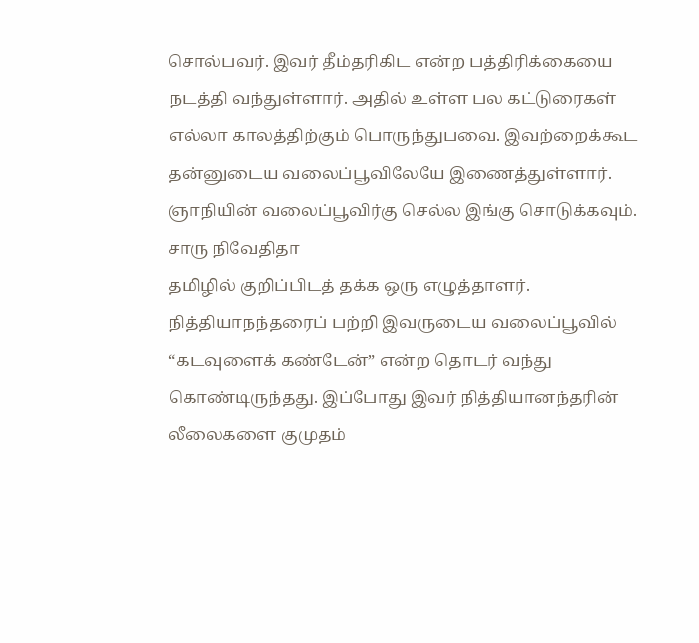சொல்பவர். இவர் தீம்தரிகிட என்ற பத்திரிக்கையை நடத்தி வந்துள்ளார். அதில் உள்ள பல கட்டுரைகள் எல்லா காலத்திற்கும் பொருந்துபவை. இவற்றைக்கூட தன்னுடைய வலைப்பூவிலேயே இணைத்துள்ளார்.
ஞாநியின் வலைப்பூவிர்கு செல்ல இங்கு சொடுக்கவும்.
சாரு நிவேதிதா
தமிழில் குறிப்பிடத் தக்க ஒரு எழுத்தாளர். நித்தியாநந்தரைப் பற்றி இவருடைய வலைப்பூவில் “கடவுளைக் கண்டேன்” என்ற தொடர் வந்து கொண்டிருந்தது. இப்போது இவர் நித்தியானந்தரின் லீலைகளை குமுதம்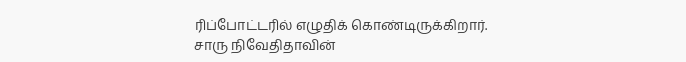ரிப்போட்டரில் எழுதிக் கொண்டிருக்கிறார்.
சாரு நிவேதிதாவின்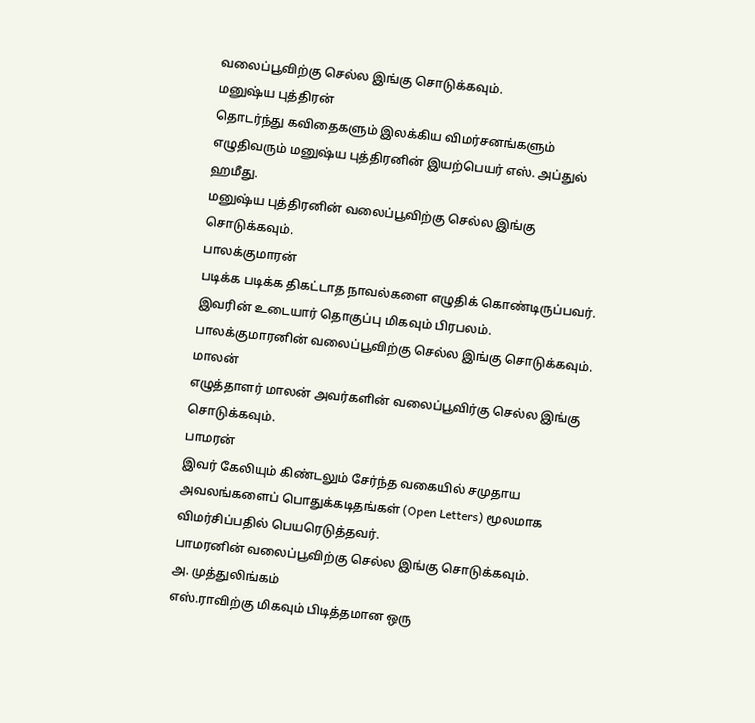வலைப்பூவிற்கு செல்ல இங்கு சொடுக்கவும்.
மனுஷ்ய புத்திரன்
தொடர்ந்து கவிதைகளும் இலக்கிய விமர்சனங்களும் எழுதிவரும் மனுஷ்ய புத்திரனின் இயற்பெயர் எஸ். அப்துல் ஹமீது.
மனுஷ்ய புத்திரனின் வலைப்பூவிற்கு செல்ல இங்கு சொடுக்கவும்.
பாலக்குமாரன்
படிக்க படிக்க திகட்டாத நாவல்களை எழுதிக் கொண்டிருப்பவர். இவரின் உடையார் தொகுப்பு மிகவும் பிரபலம்.
பாலக்குமாரனின் வலைப்பூவிற்கு செல்ல இங்கு சொடுக்கவும்.
மாலன்
எழுத்தாளர் மாலன் அவர்களின் வலைப்பூவிர்கு செல்ல இங்கு சொடுக்கவும்.
பாமரன்
இவர் கேலியும் கிண்டலும் சேர்ந்த வகையில் சமுதாய அவலங்களைப் பொதுக்கடிதங்கள் (Open Letters) மூலமாக விமர்சிப்பதில் பெயரெடுத்தவர்.
பாமரனின் வலைப்பூவிற்கு செல்ல இங்கு சொடுக்கவும்.
அ. முத்துலிங்கம்
எஸ்.ராவிற்கு மிகவும் பிடித்தமான ஒரு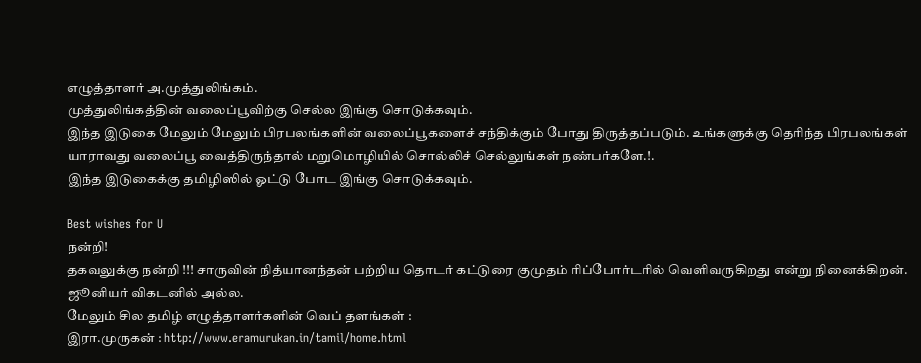எழுத்தாளர் அ.முத்துலிங்கம்.
முத்துலிங்கத்தின் வலைப்பூவிற்கு செல்ல இங்கு சொடுக்கவும்.
இந்த இடுகை மேலும் மேலும் பிரபலங்களின் வலைப்பூகளைச் சந்திக்கும் போது திருத்தப்படும். உங்களுக்கு தெரிந்த பிரபலங்கள் யாராவது வலைப்பூ வைத்திருந்தால் மறுமொழியில் சொல்லிச் செல்லுங்கள் நண்பர்களே.!.
இந்த இடுகைக்கு தமிழிஸில் ஓட்டு போட இங்கு சொடுக்கவும்.

Best wishes for U
நன்றி!
தகவலுக்கு நன்றி !!! சாருவின் நித்யானந்தன் பற்றிய தொடர் கட்டுரை குமுதம் ரிப்போர்டரில் வெளிவருகிறது என்று நினைக்கிறன். ஜூனியர் விகடனில் அல்ல.
மேலும் சில தமிழ் எழுத்தாளர்களின் வெப் தளங்கள் :
இரா.முருகன் : http://www.eramurukan.in/tamil/home.html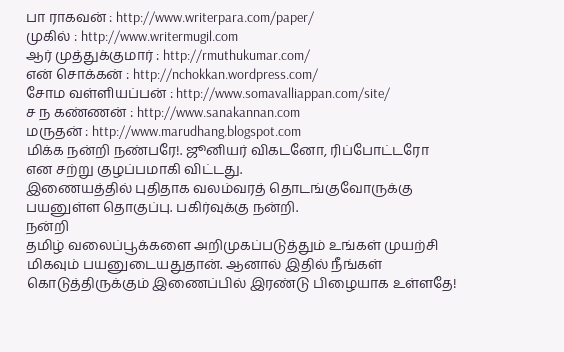பா ராகவன் : http://www.writerpara.com/paper/
முகில் : http://www.writermugil.com
ஆர் முத்துக்குமார் : http://rmuthukumar.com/
என் சொக்கன் : http://nchokkan.wordpress.com/
சோம வள்ளியப்பன் : http://www.somavalliappan.com/site/
ச ந கண்ணன் : http://www.sanakannan.com
மருதன் : http://www.marudhang.blogspot.com
மிக்க நன்றி நண்பரே!. ஜூனியர் விகடனோ, ரிப்போட்டரோ என சற்று குழப்பமாகி விட்டது.
இணையத்தில் புதிதாக வலம்வரத் தொடங்குவோருக்கு பயனுள்ள தொகுப்பு. பகிர்வுக்கு நன்றி.
நன்றி
தமிழ் வலைப்பூக்களை அறிமுகப்படுத்தும் உங்கள் முயற்சி மிகவும் பயனுடையதுதான். ஆனால் இதில் நீங்கள் கொடுத்திருக்கும் இணைப்பில் இரண்டு பிழையாக உள்ளதே!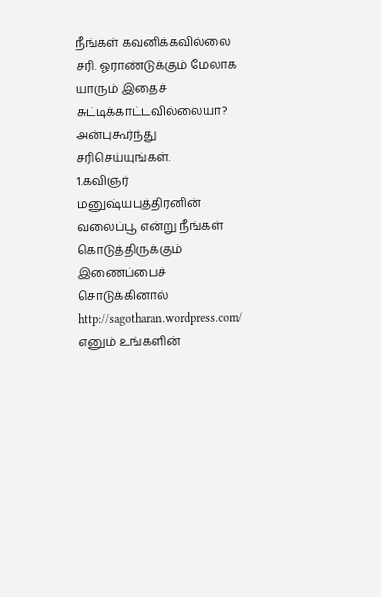நீங்கள் கவனிக்கவில்லை சரி. ஓராண்டுக்கும் மேலாக யாரும் இதைச் சுட்டிக்காட்டவில்லையா?
அன்புகூர்ந்து சரிசெய்யுங்கள்.
1.கவிஞர் மனுஷ்யபுத்திரனின் வலைப்பூ என்று நீங்கள் கொடுத்திருக்கும் இணைப்பைச் சொடுக்கினால் http://sagotharan.wordpress.com/ எனும் உங்களின்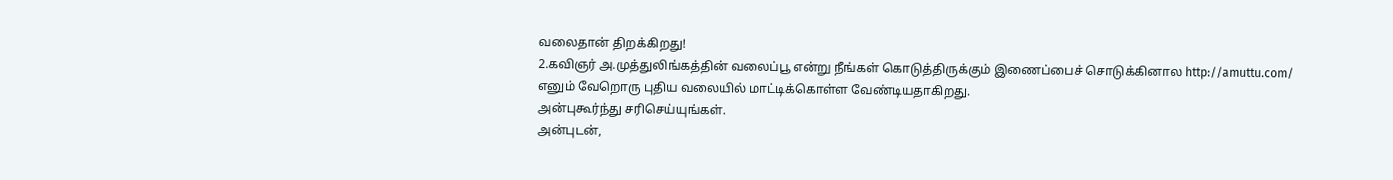வலைதான் திறக்கிறது!
2.கவிஞர் அ.முத்துலிங்கத்தின் வலைப்பூ என்று நீங்கள் கொடுத்திருக்கும் இணைப்பைச் சொடுக்கினால http://amuttu.com/ எனும் வேறொரு புதிய வலையில் மாட்டிக்கொள்ள வேண்டியதாகிறது.
அன்புகூர்ந்து சரிசெய்யுங்கள்.
அன்புடன்,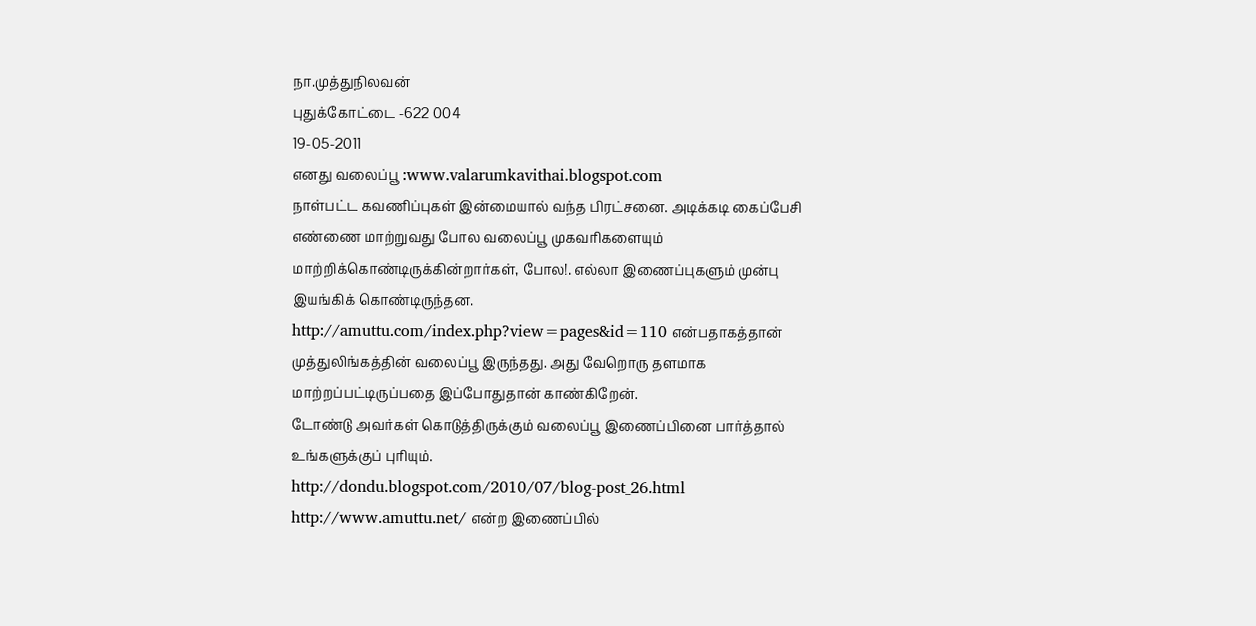நா.முத்துநிலவன்
புதுக்கோட்டை -622 004
19-05-2011
எனது வலைப்பூ :www.valarumkavithai.blogspot.com
நாள்பட்ட கவணிப்புகள் இன்மையால் வந்த பிரட்சனை. அடிக்கடி கைப்பேசி எண்ணை மாற்றுவது போல வலைப்பூ முகவரிகளையும் மாற்றிக்கொண்டிருக்கின்றார்கள், போல!. எல்லா இணைப்புகளும் முன்பு இயங்கிக் கொண்டிருந்தன.
http://amuttu.com/index.php?view=pages&id=110 என்பதாகத்தான் முத்துலிங்கத்தின் வலைப்பூ இருந்தது. அது வேறொரு தளமாக மாற்றப்பட்டிருப்பதை இப்போதுதான் காண்கிறேன்.
டோண்டு அவர்கள் கொடுத்திருக்கும் வலைப்பூ இணைப்பினை பார்த்தால் உங்களுக்குப் புரியும்.
http://dondu.blogspot.com/2010/07/blog-post_26.html
http://www.amuttu.net/ என்ற இணைப்பில்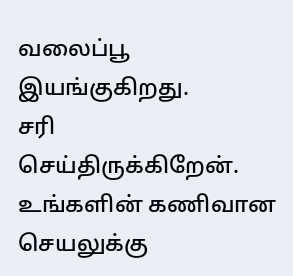வலைப்பூ இயங்குகிறது.
சரி செய்திருக்கிறேன். உங்களின் கணிவான செயலுக்கு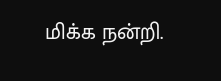மிக்க நன்றி.